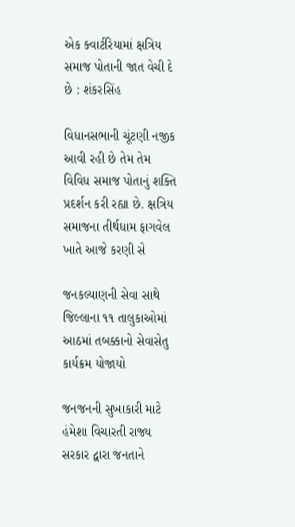એક ક્વાર્ટરિયામાં ક્ષત્રિય સમાજ પોતાની જાત વેચી દે છે : શંકરસિંહ

વિધાનસભાની ચૂંટણી નજીક આવી રહી છે તેમ તેમ વિવિધ સમાજ પોતાનું શક્તિ પ્રદર્શન કરી રહ્યા છે. ક્ષત્રિય સમાજના તીર્થધામ ફાગવેલ ખાતે આજે કરણી સે

જનકલ્યાણની સેવા સાથે જિલ્લાના ૧૧ તાલુકાઓમાં આઠમાં તબક્કાનો સેવાસેતુ કાર્યક્રમ યોજાયો

જનજનની સુખાકારી માટે હંમેશા વિચારતી રાજ્ય સરકાર દ્વારા જનતાને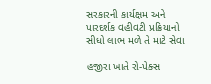સરકારની કાર્યક્ષમ અને પારદર્શક વહીવટી પ્રક્રિયાનો સીધો લાભ મળે તે માટે સેવા

હજીરા ખાતે રો-પેક્સ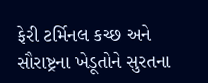ફેરી ટર્મિનલ કચ્છ અને સૌરાષ્ટ્રના ખેડૂતોને સુરતના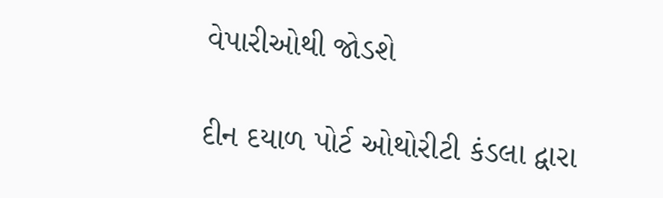વેપારીઓથી જોડશે

દીન દયાળ પોર્ટ ઓથોરીટી કંડલા દ્વારા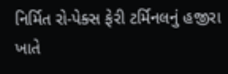નિર્મિત રો-પેક્સ ફેરી ટર્મિનલનું હજીરા ખાતે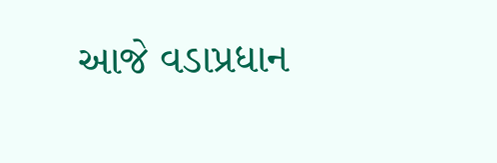આજે વડાપ્રધાન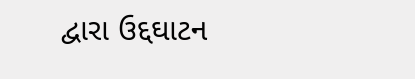દ્વારા ઉદ્દઘાટન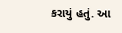કરાયું હતું. આ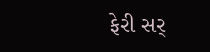ફેરી સર્